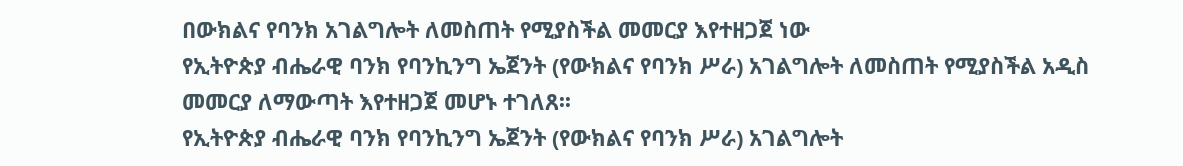በውክልና የባንክ አገልግሎት ለመስጠት የሚያስችል መመርያ እየተዘጋጀ ነው
የኢትዮጵያ ብሔራዊ ባንክ የባንኪንግ ኤጀንት (የውክልና የባንክ ሥራ) አገልግሎት ለመስጠት የሚያስችል አዲስ መመርያ ለማውጣት እየተዘጋጀ መሆኑ ተገለጸ፡፡
የኢትዮጵያ ብሔራዊ ባንክ የባንኪንግ ኤጀንት (የውክልና የባንክ ሥራ) አገልግሎት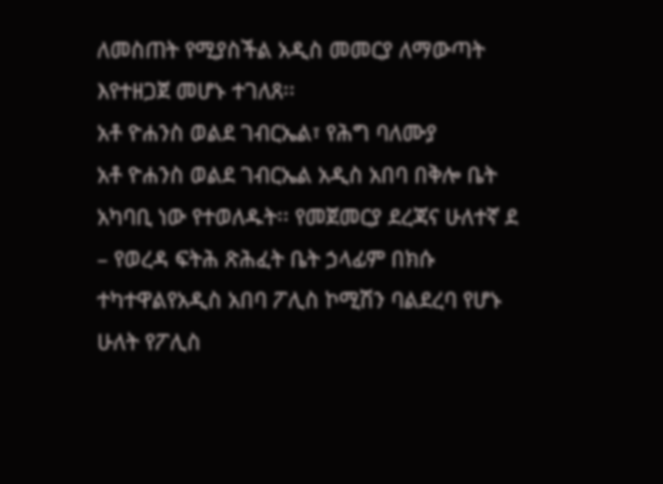ለመስጠት የሚያስችል አዲስ መመርያ ለማውጣት እየተዘጋጀ መሆኑ ተገለጸ፡፡
አቶ ዮሐንስ ወልደ ገብርኤል፣ የሕግ ባለሙያ
አቶ ዮሐንስ ወልደ ገብርኤል አዲስ አበባ በቅሎ ቤት አካባቢ ነው የተወለዱት፡፡ የመጀመርያ ደረጃና ሁለተኛ ደ
– የወረዳ ፍትሕ ጽሕፈት ቤት ኃላፊም በክሱ ተካተዋልየአዲስ አበባ ፖሊስ ኮሚሽን ባልደረባ የሆኑ ሁለት የፖሊስ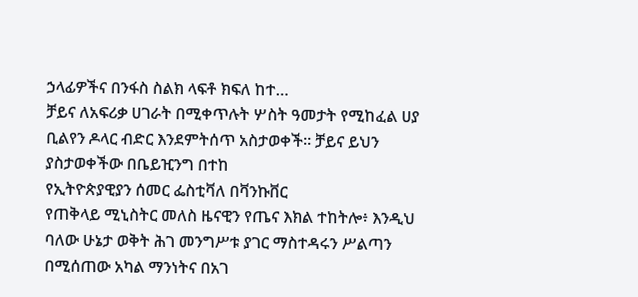ኃላፊዎችና በንፋስ ስልክ ላፍቶ ክፍለ ከተ…
ቻይና ለአፍሪቃ ሀገራት በሚቀጥሉት ሦስት ዓመታት የሚከፈል ሀያ ቢልየን ዶላር ብድር እንደምትሰጥ አስታወቀች። ቻይና ይህን ያስታወቀችው በቤይዢንግ በተከ
የኢትዮጵያዊያን ሰመር ፌስቲቫለ በቫንኩቨር
የጠቅላይ ሚኒስትር መለስ ዜናዊን የጤና እክል ተከትሎ፥ እንዲህ ባለው ሁኔታ ወቅት ሕገ መንግሥቱ ያገር ማስተዳሩን ሥልጣን በሚሰጠው አካል ማንነትና በአገ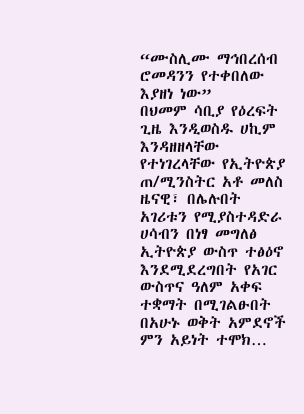“ሙስሊሙ ማኅበረሰብ ሮመዳንን የተቀበለው እያዘነ ነው”
በህመም ሳቢያ የዕረፍት ጊዜ እንዲወስዱ ሀኪም እንዳዘዘላቸው የተነገረላቸው የኢትዮጵያ ጠ/ሚንስትር አቶ መለስ ዜናዊ፣ በሌሉበት አገሪቱን የሚያስተዳድራ
ሀሳብን በነፃ መግለፅ ኢትዮጵያ ውስጥ ተፅዕኖ እንደሚደረግበት የአገር ውስጥና ዓለም አቀፍ ተቋማት በሚገልፁበት በአሁኑ ወቅት አምደኖች ምን አይነት ተሞክ…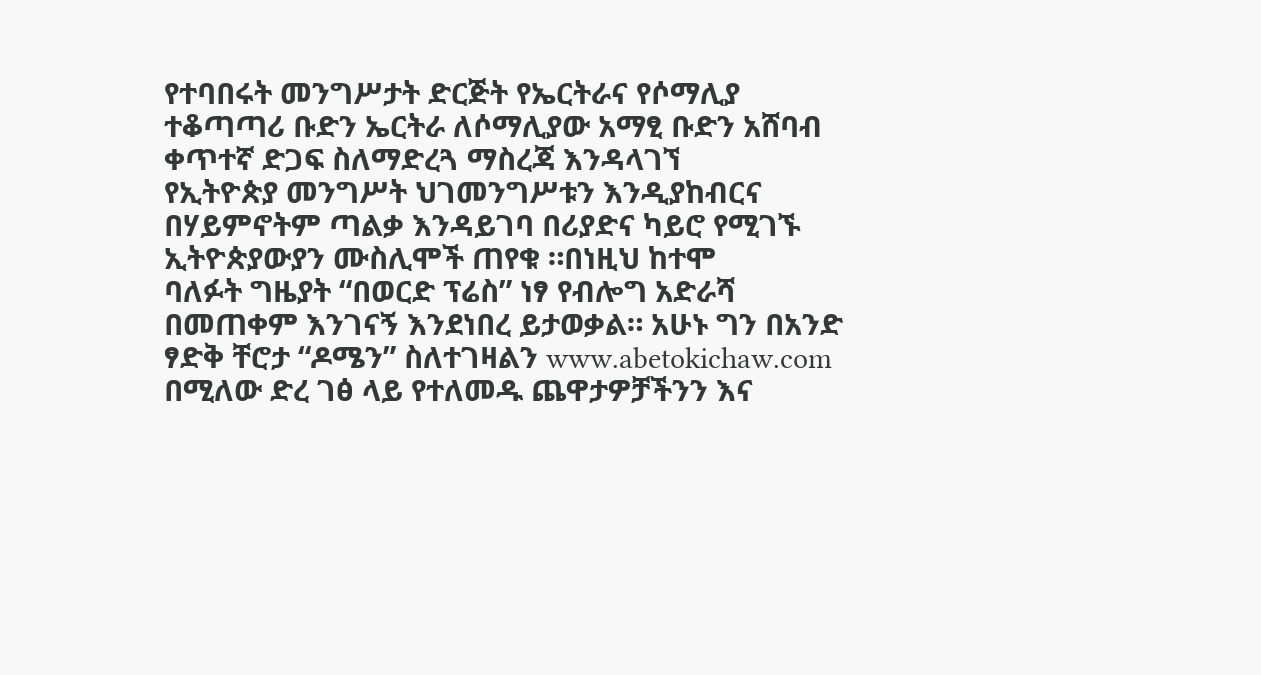የተባበሩት መንግሥታት ድርጅት የኤርትራና የሶማሊያ ተቆጣጣሪ ቡድን ኤርትራ ለሶማሊያው አማፂ ቡድን አሸባብ ቀጥተኛ ድጋፍ ስለማድረጓ ማስረጃ እንዳላገኘ
የኢትዮጵያ መንግሥት ህገመንግሥቱን እንዲያከብርና በሃይምኖትም ጣልቃ እንዳይገባ በሪያድና ካይሮ የሚገኙ ኢትዮጵያውያን ሙስሊሞች ጠየቁ ።በነዚህ ከተሞ
ባለፉት ግዜያት “በወርድ ፕሬስ” ነፃ የብሎግ አድራሻ በመጠቀም እንገናኝ እንደነበረ ይታወቃል። አሁኑ ግን በአንድ ፃድቅ ቸሮታ “ዶሜን” ስለተገዛልን www.abetokichaw.com በሚለው ድረ ገፅ ላይ የተለመዱ ጨዋታዎቻችንን እና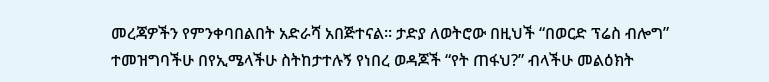መረጃዎችን የምንቀባበልበት አድራሻ አበጅተናል። ታድያ ለወትሮው በዚህች “በወርድ ፕሬስ ብሎግ” ተመዝግባችሁ በየኢሜላችሁ ስትከታተሉኝ የነበረ ወዳጆች “የት ጠፋህ?” ብላችሁ መልዕክት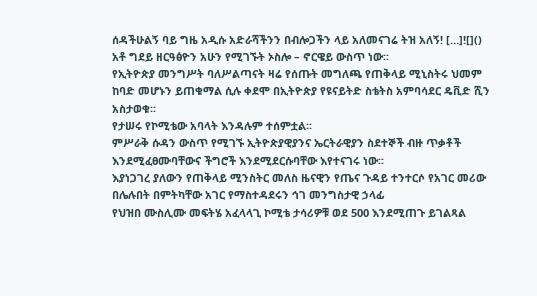ሰዳችሁልኝ ባይ ግዜ አዲሱ አድራሻችንን በብሎጋችን ላይ አለመናገሬ ትዝ አለኝ! […]![]()
አቶ ግደይ ዘርዓፅዮን አሁን የሚገኙት ኦስሎ – ኖርዌይ ውስጥ ነው፡፡
የኢትዮጵያ መንግሥት ባለሥልጣናት ዛሬ የሰጡት መግለጫ የጠቅላይ ሚኒስትሩ ህመም ከባድ መሆኑን ይጠቁማል ሲሉ ቀደሞ በኢትዮጵያ የዩናይትድ ስቴትስ አምባሳደር ዴቪድ ሺን አስታወቁ፡፡
የታሠሩ የኮሚቴው አባላት እንዳሉም ተሰምቷል፡፡
ምሥራቅ ሱዳን ውስጥ የሚገኙ ኢትዮጵያዊያንና ኤርትራዊያን ስደተኞች ብዙ ጥቃቶች እንደሚፈፀሙባቸውና ችግሮች እንደሚደርሱባቸው እየተናገሩ ነው፡፡
እያነጋገረ ያለውን የጠቅላይ ሚንስትር መለስ ዜናዊን የጤና ጉዳይ ተንተርሶ የአገር መሪው በሌሉበት በምትካቸው አገር የማስተዳደሩን ኅገ መንግስታዊ ኃላፊ
የህዝበ ሙስሊሙ መፍትሄ አፈላላጊ ኮሚቴ ታሳሪዎቹ ወደ 500 እንደሚጠጉ ይገልጻል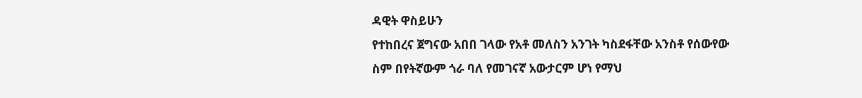ዳዊት ዋስይሁን
የተከበረና ጀግናው አበበ ገላው የአቶ መለስን አንገት ካስደፋቸው አንስቶ የሰውየው ስም በየትኛውም ጎራ ባለ የመገናኛ አውታርም ሆነ የማህ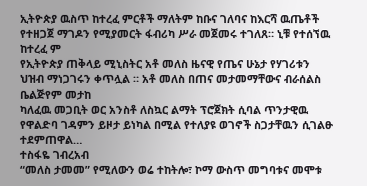ኢትዮጵያ ዉስጥ ከተረፈ ምርቶች ማለትም ከቡና ገለባና ከእርሻ ዉጤቶች የተዘጋጀ ማገዶን የሚያመርት ፋብሪካ ሥራ መጀመሩ ተገለጸ። ኒቹ የተሰኘዉ ከተረፈ ም
የኢትዮጵያ ጠቅላይ ሚኒስትር አቶ መለስ ዜናዊ የጤና ሁኔታ የሃገሪቱን ህዝብ ማነጋገሩን ቀጥሏል ። አቶ መለስ በጠና መታመማቸውና ብራሰልስ ቤልጅየም መታከ
ካለፈዉ መጋቢት ወር አንስቶ ለስኳር ልማት ፕሮጀክት ሲባል ጥንታዊዉ የዋልድባ ገዳምን ይዞታ ይነካል በሚል የተለያዩ ወገኖች ስጋታቸዉን ሲገልፁ ተደምጠዋል…
ተስፋዬ ገብረአብ
“መለስ ታመመ” የሚለውን ወሬ ተከትሎ፣ ኮማ ውስጥ መግባቱና መሞቱ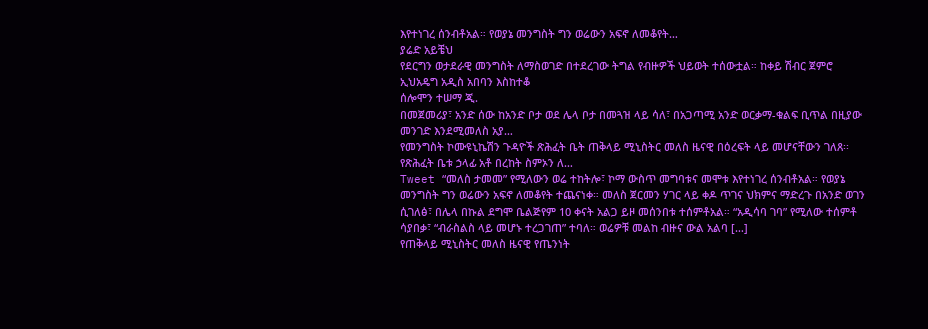እየተነገረ ሰንብቶአል። የወያኔ መንግስት ግን ወሬውን አፍኖ ለመቆየት…
ያሬድ አይቼህ
የደርግን ወታደራዊ መንግስት ለማስወገድ በተደረገው ትግል የብዙዎች ህይወት ተሰውቷል። ከቀይ ሽብር ጀምሮ ኢህአዴግ አዲስ አበባን እስከተቆ
ሰሎሞን ተሠማ ጂ.
በመጀመሪያ፣ አንድ ሰው ከአንድ ቦታ ወደ ሌላ ቦታ በመጓዝ ላይ ሳለ፣ በአጋጣሚ አንድ ወርቃማ-ቁልፍ ቢጥል በዚያው መንገድ እንደሚመለስ አያ…
የመንግስት ኮሙዩኒኬሽን ጉዳዮች ጽሕፈት ቤት ጠቅላይ ሚኒስትር መለስ ዜናዊ በዕረፍት ላይ መሆናቸውን ገለጸ፡፡ የጽሕፈት ቤቱ ኃላፊ አቶ በረከት ስምኦን ለ…
Tweet “መለስ ታመመ” የሚለውን ወሬ ተከትሎ፣ ኮማ ውስጥ መግባቱና መሞቱ እየተነገረ ሰንብቶአል። የወያኔ መንግስት ግን ወሬውን አፍኖ ለመቆየት ተጨናነቀ። መለስ ጀርመን ሃገር ላይ ቀዶ ጥገና ህክምና ማድረጉ በአንድ ወገን ሲገለፅ፣ በሌላ በኩል ደግሞ ቤልጅየም 10 ቀናት አልጋ ይዞ መሰንበቱ ተሰምቶአል። “አዲሳባ ገባ” የሚለው ተሰምቶ ሳያበቃ፣ “ብራስልስ ላይ መሆኑ ተረጋገጠ” ተባለ። ወሬዎቹ መልከ ብዙና ውል አልባ […]
የጠቅላይ ሚኒስትር መለስ ዜናዊ የጤንነት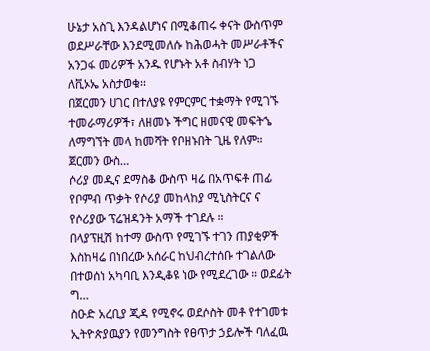ሁኔታ አስጊ እንዳልሆነና በሚቆጠሩ ቀናት ውስጥም ወደሥራቸው እንደሚመለሱ ከሕወሓት መሥራቶችና አንጋፋ መሪዎች አንዱ የሆኑት አቶ ስብሃት ነጋ ለቪኦኤ አስታወቁ፡፡
በጀርመን ሀገር በተለያዩ የምርምር ተቋማት የሚገኙ ተመራማሪዎች፣ ለዘመኑ ችግር ዘመናዊ መፍትኄ ለማግኘት መላ ከመሻት የቦዘኑበት ጊዜ የለም። ጀርመን ውስ…
ሶሪያ መዲና ደማስቆ ውስጥ ዛሬ በአጥፍቶ ጠፊ የቦምብ ጥቃት የሶሪያ መከላከያ ሚኒስትርና ና የሶሪያው ፕሬዝዳንት አማች ተገደሉ ።
በላያፕዚሽ ከተማ ውስጥ የሚገኙ ተገን ጠያቂዎች እስከዛሬ በነበረው አሰራር ከህብረተሰቡ ተገልለው በተወሰነ አካባቢ እንዲቆዩ ነው የሚደረገው ። ወደፊት ግ…
ስዑድ አረቢያ ጂዳ የሚኖሩ ወደሶስት መቶ የተገመቱ ኢትዮጵያዉያን የመንግስት የፀጥታ ኃይሎች ባለፈዉ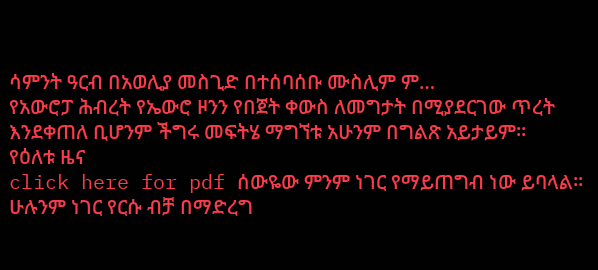ሳምንት ዓርብ በአወሊያ መስጊድ በተሰባሰቡ ሙስሊም ም…
የአውሮፓ ሕብረት የኤውሮ ዞንን የበጀት ቀውስ ለመግታት በሚያደርገው ጥረት እንደቀጠለ ቢሆንም ችግሩ መፍትሄ ማግኘቱ አሁንም በግልጽ አይታይም።
የዕለቱ ዜና
click here for pdf ሰውዬው ምንም ነገር የማይጠግብ ነው ይባላል፡፡ ሁሉንም ነገር የርሱ ብቻ በማድረግ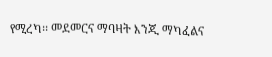የሚረካ፡፡ መደመርና ማባዛት እንጂ ማካፈልና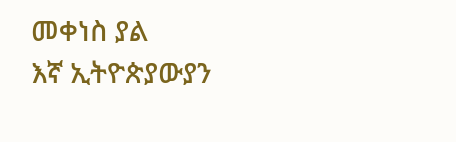መቀነስ ያል
እኛ ኢትዮጵያውያን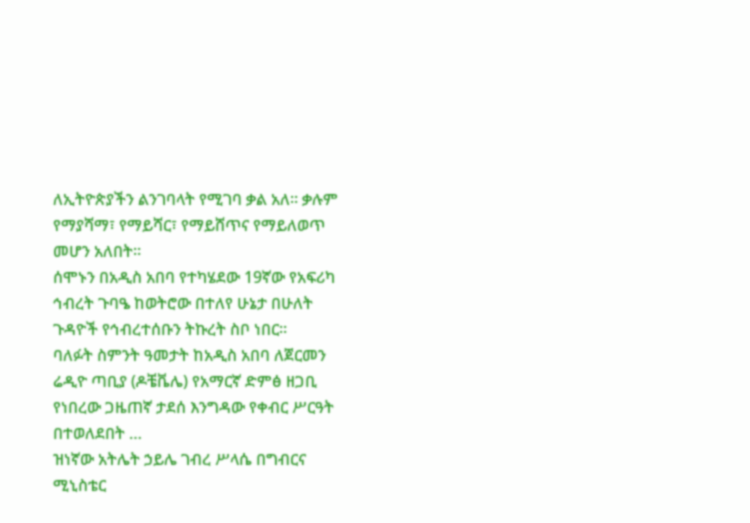ለኢትዮጵያችን ልንገባላት የሚገባ ቃል አለ፡፡ ቃሉም የማያሻማ፣ የማይሻር፣ የማይሸጥና የማይለወጥ መሆን አለበት፡፡
ሰሞኑን በአዲስ አበባ የተካሄደው 19ኛው የአፍሪካ ኅብረት ጉባዔ ከወትሮው በተለየ ሁኔታ በሁለት ጉዳዮች የኅብረተሰቡን ትኩረት ስቦ ነበር፡፡
ባለፉት ስምንት ዓመታት ከአዲስ አበባ ለጀርመን ሬዲዮ ጣቢያ (ዶቼቬሌ) የአማርኛ ድምፅ ዘጋቢ የነበረው ጋዜጠኛ ታደሰ እንግዳው የቀብር ሥርዓት በተወለደበት …
ዝነኛው አትሌት ኃይሌ ገብረ ሥላሴ በግብርና ሚኒስቴር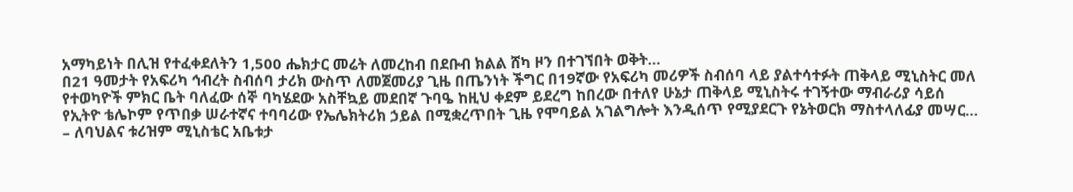አማካይነት በሊዝ የተፈቀደለትን 1,500 ሔክታር መሬት ለመረከብ በደቡብ ክልል ሸካ ዞን በተገኘበት ወቅት…
በ21 ዓመታት የአፍሪካ ኅብረት ስብሰባ ታሪክ ውስጥ ለመጀመሪያ ጊዜ በጤንነት ችግር በ19ኛው የአፍሪካ መሪዎች ስብሰባ ላይ ያልተሳተፉት ጠቅላይ ሚኒስትር መለ
የተወካዮች ምክር ቤት ባለፈው ሰኞ ባካሄደው አስቸኳይ መደበኛ ጉባዔ ከዚህ ቀደም ይደረግ ከበረው በተለየ ሁኔታ ጠቅላይ ሚኒስትሩ ተገኝተው ማብራሪያ ሳይሰ
የኢትዮ ቴሌኮም የጥበቃ ሠራተኛና ተባባሪው የኤሌክትሪክ ኃይል በሚቋረጥበት ጊዜ የሞባይል አገልግሎት እንዲሰጥ የሚያደርጉ የኔትወርክ ማስተላለፊያ መሣር…
– ለባህልና ቱሪዝም ሚኒስቴር አቤቱታ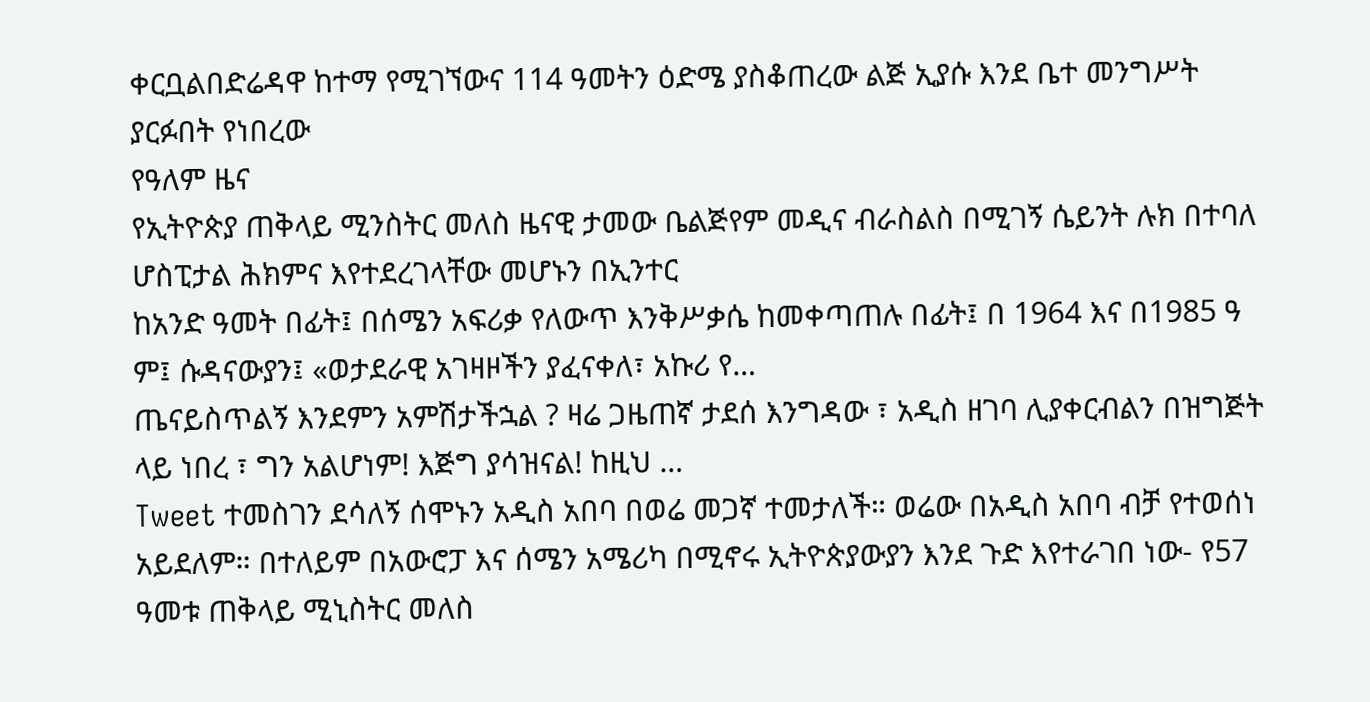ቀርቧልበድሬዳዋ ከተማ የሚገኘውና 114 ዓመትን ዕድሜ ያስቆጠረው ልጅ ኢያሱ እንደ ቤተ መንግሥት ያርፉበት የነበረው
የዓለም ዜና
የኢትዮጵያ ጠቅላይ ሚንስትር መለስ ዜናዊ ታመው ቤልጅየም መዲና ብራስልስ በሚገኝ ሴይንት ሉክ በተባለ ሆስፒታል ሕክምና እየተደረገላቸው መሆኑን በኢንተር
ከአንድ ዓመት በፊት፤ በሰሜን አፍሪቃ የለውጥ እንቅሥቃሴ ከመቀጣጠሉ በፊት፤ በ 1964 እና በ1985 ዓ ም፤ ሱዳናውያን፤ «ወታደራዊ አገዛዞችን ያፈናቀለ፣ አኩሪ የ…
ጤናይስጥልኝ እንደምን አምሽታችኋል ? ዛሬ ጋዜጠኛ ታደሰ እንግዳው ፣ አዲስ ዘገባ ሊያቀርብልን በዝግጅት ላይ ነበረ ፣ ግን አልሆነም! እጅግ ያሳዝናል! ከዚህ …
Tweet ተመስገን ደሳለኝ ሰሞኑን አዲስ አበባ በወሬ መጋኛ ተመታለች። ወሬው በአዲስ አበባ ብቻ የተወሰነ አይደለም። በተለይም በአውሮፓ እና ሰሜን አሜሪካ በሚኖሩ ኢትዮጵያውያን እንደ ጉድ እየተራገበ ነው- የ57 ዓመቱ ጠቅላይ ሚኒስትር መለስ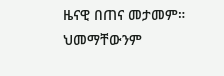ዜናዊ በጠና መታመም። ህመማቸውንም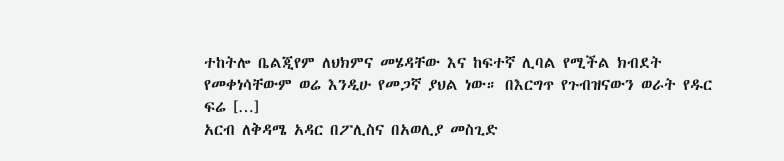ተከትሎ ቤልጂየም ለህክምና መሄዳቸው እና ከፍተኛ ሊባል የሚችል ክብደት የመቀነሳቸውም ወሬ እንዲሁ የመጋኛ ያህል ነው። በእርግጥ የጉብዝናውን ወራት የዱር ፍሬ […]
አርብ ለቅዳሜ አዳር በፖሊስና በአወሊያ መስጊድ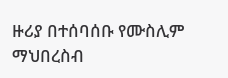ዙሪያ በተሰባሰቡ የሙስሊም ማህበረስብ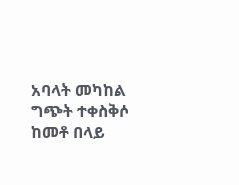አባላት መካከል ግጭት ተቀስቅሶ ከመቶ በላይ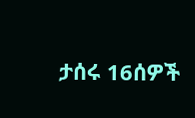ታሰሩ 16ሰዎች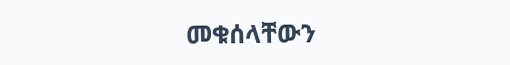መቁሰላቸውን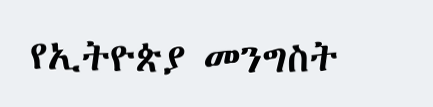የኢትዮጵያ መንግስት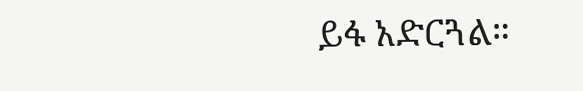ይፋ አድርጓል።